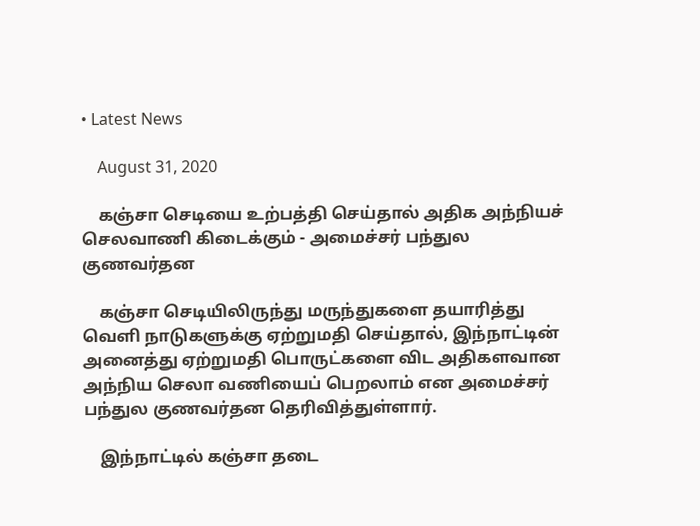• Latest News

    August 31, 2020

    கஞ்சா செடியை உற்பத்தி செய்தால் அதிக அந்நியச் செலவாணி கிடைக்கும் - அமைச்சர் பந்துல குணவர்தன

    கஞ்சா செடியிலிருந்து மருந்துகளை தயாரித்து வெளி நாடுகளுக்கு ஏற்றுமதி செய்தால், இந்நாட்டின் அனைத்து ஏற்றுமதி பொருட்களை விட அதிகளவான அந்நிய செலா வணியைப் பெறலாம் என அமைச்சர் பந்துல குணவர்தன தெரிவித்துள்ளார்.

    இந்நாட்டில் கஞ்சா தடை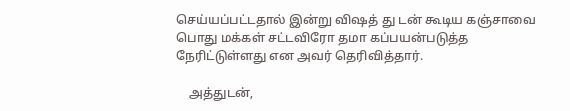செய்யப்பட்டதால் இன்று விஷத் து டன் கூடிய கஞ்சாவை பொது மக்கள் சட்டவிரோ தமா கப்பயன்படுத்த நேரிட்டுள்ளது என அவர் தெரிவித்தார்.

    அத்துடன்,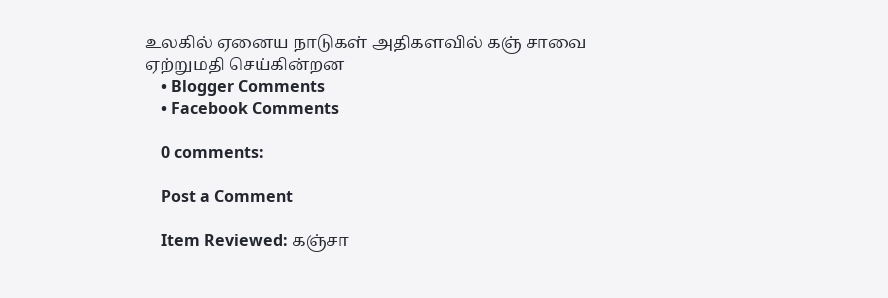உலகில் ஏனைய நாடுகள் அதிகளவில் கஞ் சாவை ஏற்றுமதி செய்கின்றன
    • Blogger Comments
    • Facebook Comments

    0 comments:

    Post a Comment

    Item Reviewed: கஞ்சா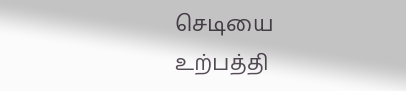செடியை உற்பத்தி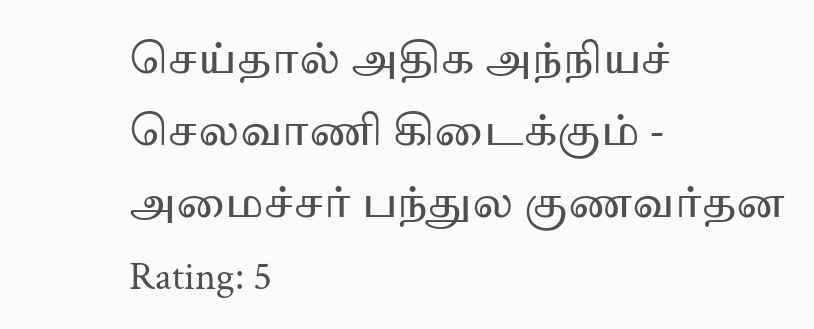செய்தால் அதிக அந்நியச் செலவாணி கிடைக்கும் - அமைச்சர் பந்துல குணவர்தன Rating: 5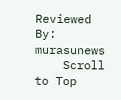Reviewed By: murasunews
    Scroll to Top